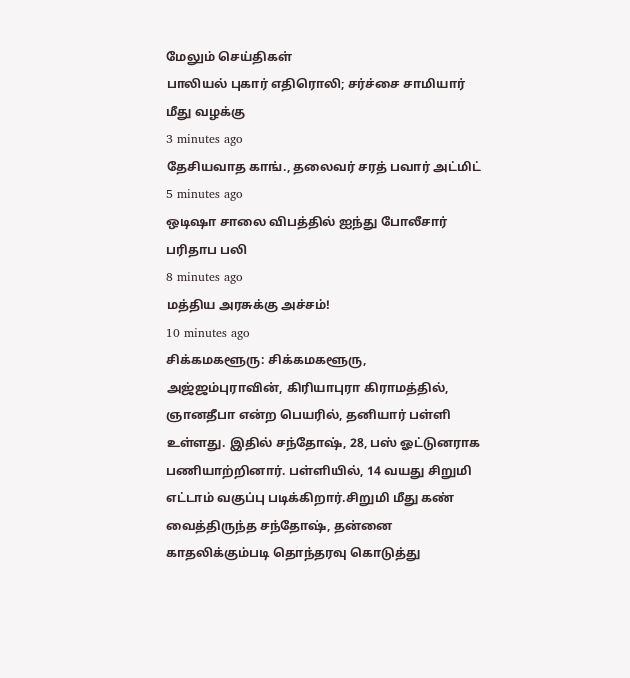மேலும் செய்திகள்
பாலியல் புகார் எதிரொலி; சர்ச்சை சாமியார் மீது வழக்கு
3 minutes ago
தேசியவாத காங்., தலைவர் சரத் பவார் அட்மிட்
5 minutes ago
ஒடிஷா சாலை விபத்தில் ஐந்து போலீசார் பரிதாப பலி
8 minutes ago
மத்திய அரசுக்கு அச்சம்!
10 minutes ago
சிக்கமகளூரு: சிக்கமகளூரு, அஜ்ஜம்புராவின், கிரியாபுரா கிராமத்தில், ஞானதீபா என்ற பெயரில், தனியார் பள்ளி உள்ளது. இதில் சந்தோஷ், 28, பஸ் ஓட்டுனராக பணியாற்றினார். பள்ளியில், 14 வயது சிறுமி எட்டாம் வகுப்பு படிக்கிறார்.சிறுமி மீது கண் வைத்திருந்த சந்தோஷ், தன்னை காதலிக்கும்படி தொந்தரவு கொடுத்து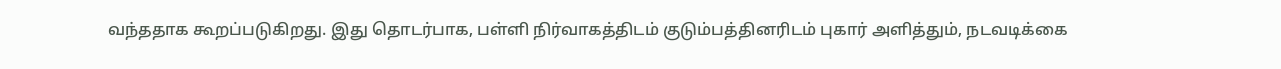வந்ததாக கூறப்படுகிறது. இது தொடர்பாக, பள்ளி நிர்வாகத்திடம் குடும்பத்தினரிடம் புகார் அளித்தும், நடவடிக்கை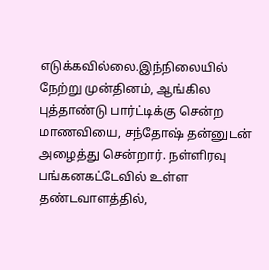எடுக்கவில்லை.இந்நிலையில் நேற்று முன்தினம், ஆங்கில புத்தாண்டு பார்ட்டிக்கு சென்ற மாணவியை, சந்தோஷ் தன்னுடன் அழைத்து சென்றார். நள்ளிரவு பங்கனகட்டேவில் உள்ள தண்டவாளத்தில்,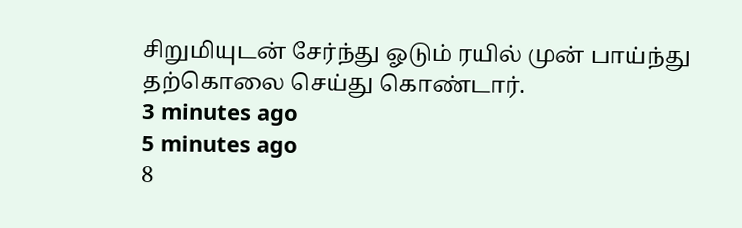சிறுமியுடன் சேர்ந்து ஓடும் ரயில் முன் பாய்ந்து தற்கொலை செய்து கொண்டார்.
3 minutes ago
5 minutes ago
8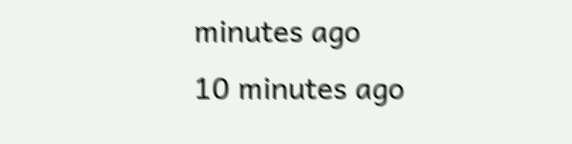minutes ago
10 minutes ago